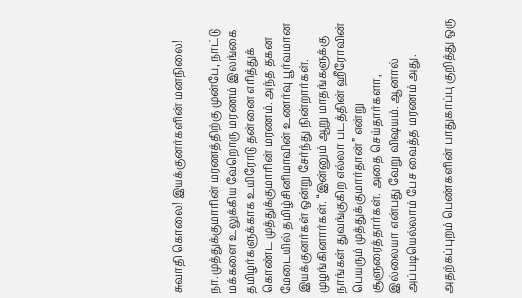சுவாதி கொலை! இயக்குனர்களின் மனநிலை!

நா.முத்துக்குமாரின் மரணத்திற்கு முன்பே, நாட்டு மக்களை உலுக்கிய வேறொரு மரணம் இலங்கை தமிழர்களுக்காக உயிரோடு தன்னை எரித்துக் கொண்ட முத்துக்குமாரின் மரணம். அந்த தகன மேடையில் தமிழ்சினிமாவின் உணர்வு பூர்வமான இயக்குனர்கள் ஒன்று சேர்ந்து நின்றார்கள். முழங்கினார்கள். “இன்னும் ஆறு மாதங்களுக்கு நாங்கள் துவங்குகிற எல்லா படத்தின் ஹீரோவின் பெயரும் முத்துக்குமார்தான்” என்று சூளுரைத்தார்கள். அதை செய்தார்களா, இல்லையா என்பது வேறு விஷயம். ஆனால் அப்படியெல்லாம் பேச வைத்த மரணம் அது.

அதற்கப்புறம் பெண்களின் பாதுகாப்பு குறித்து ஒரு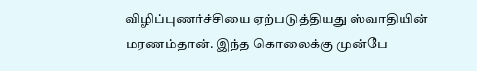விழிப்புணர்ச்சியை ஏற்படுத்தியது ஸ்வாதியின் மரணம்தான். இந்த கொலைக்கு முன்பே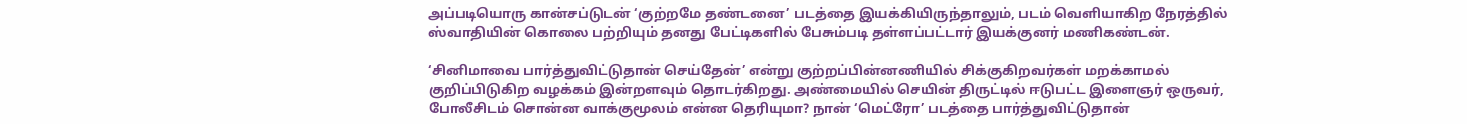அப்படியொரு கான்சப்டுடன் ‘குற்றமே தண்டனை’ படத்தை இயக்கியிருந்தாலும், படம் வெளியாகிற நேரத்தில் ஸ்வாதியின் கொலை பற்றியும் தனது பேட்டிகளில் பேசும்படி தள்ளப்பட்டார் இயக்குனர் மணிகண்டன்.

‘சினிமாவை பார்த்துவிட்டுதான் செய்தேன்’ என்று குற்றப்பின்னணியில் சிக்குகிறவர்கள் மறக்காமல் குறிப்பிடுகிற வழக்கம் இன்றளவும் தொடர்கிறது. அண்மையில் செயின் திருட்டில் ஈடுபட்ட இளைஞர் ஒருவர், போலீசிடம் சொன்ன வாக்குமூலம் என்ன தெரியுமா? நான் ‘மெட்ரோ’ படத்தை பார்த்துவிட்டுதான்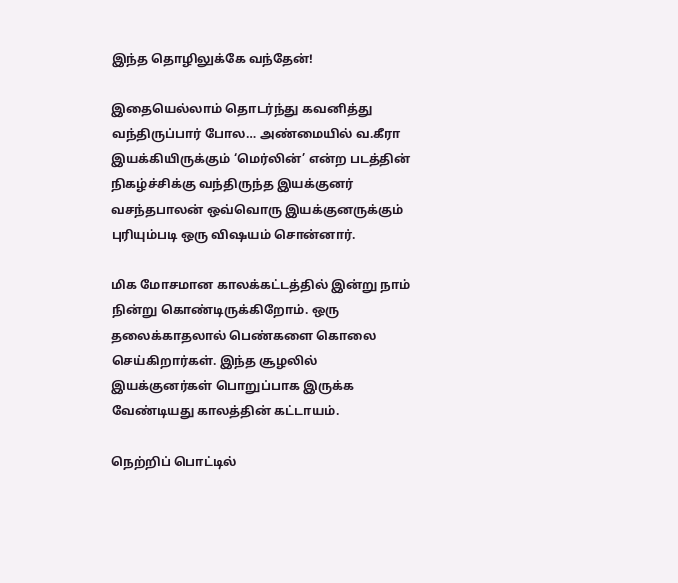இந்த தொழிலுக்கே வந்தேன்!

இதையெல்லாம் தொடர்ந்து கவனித்து வந்திருப்பார் போல… அண்மையில் வ.கீரா இயக்கியிருக்கும் ‘மெர்லின்’ என்ற படத்தின் நிகழ்ச்சிக்கு வந்திருந்த இயக்குனர் வசந்தபாலன் ஒவ்வொரு இயக்குனருக்கும் புரியும்படி ஒரு விஷயம் சொன்னார்.

மிக மோசமான காலக்கட்டத்தில் இன்று நாம் நின்று கொண்டிருக்கிறோம். ஒரு தலைக்காதலால் பெண்களை கொலை செய்கிறார்கள். இந்த சூழலில் இயக்குனர்கள் பொறுப்பாக இருக்க வேண்டியது காலத்தின் கட்டாயம்.

நெற்றிப் பொட்டில்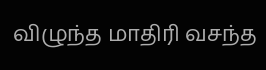விழுந்த மாதிரி வசந்த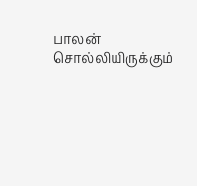பாலன் சொல்லியிருக்கும்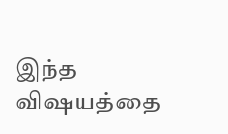இந்த விஷயத்தை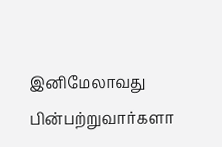இனிமேலாவது பின்பற்றுவார்களா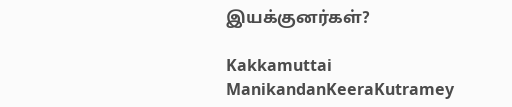இயக்குனர்கள்?

Kakkamuttai ManikandanKeeraKutramey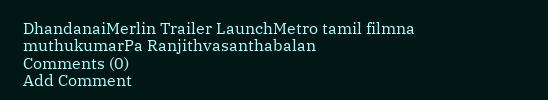DhandanaiMerlin Trailer LaunchMetro tamil filmna muthukumarPa Ranjithvasanthabalan
Comments (0)
Add Comment